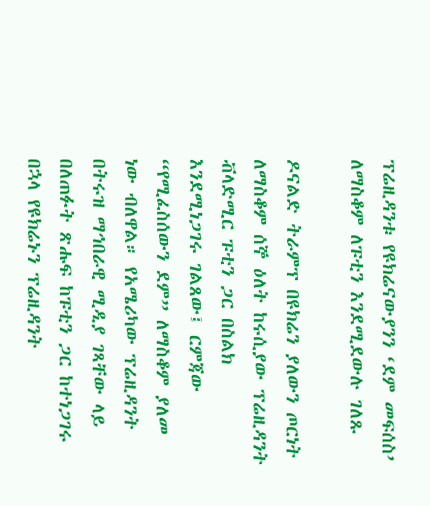ፕሬዚዳንቱ የዩክሬናውያንን ‘ደም መፍሰስ’ ለማስቆም ለፑቲን እንደሚደውሉ ገለጹ

ዶናልድ ትራምፕ በዩክሬን ያለውን ጦርነት ለማስቆም ሰኞ ዕለት ከሩሲያው ፕሬዚዳንት ቭላድሚር ፑቲን ጋር በስልክ እንደሚነጋገሩ ገልጸው፤ ርምጃው “የሚፈስሰውን ደም” ለማስቆም ያለመ ነው ብለዋል። የአሜሪካው ፕሬዚዳንት በትሩዝ ማኅበራዊ ሚዲያ ገጻቸው ላይ በለጠፉት ጽሑፍ ከፑቲን ጋር ከተነጋገሩ በኋላ የዩክሬኑን ፕሬዚዳንት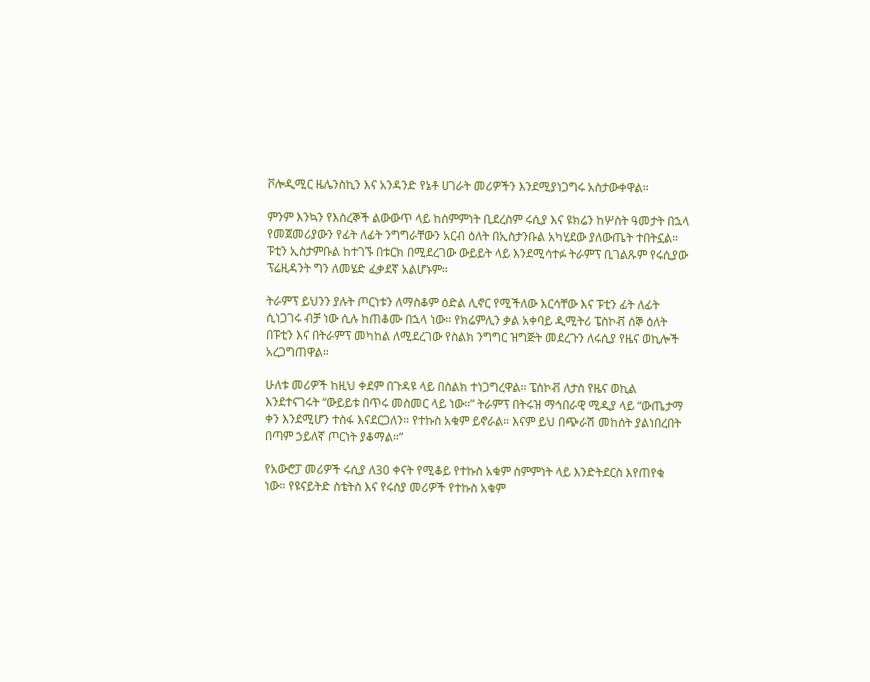ቮሎዲሚር ዜሌንስኪን እና አንዳንድ የኔቶ ሀገራት መሪዎችን እንደሚያነጋግሩ አስታውቀዋል።

ምንም እንኳን የእስረኞች ልውውጥ ላይ ከስምምነት ቢደረስም ሩሲያ እና ዩክሬን ከሦስት ዓመታት በኋላ የመጀመሪያውን የፊት ለፊት ንግግራቸውን አርብ ዕለት በኢስታንቡል አካሂደው ያለውጤት ተበትኗል። ፑቲን ኢስታምቡል ከተገኙ በቱርክ በሚደረገው ውይይት ላይ እንደሚሳተፉ ትራምፕ ቢገልጹም የሩሲያው ፕሬዚዳንት ግን ለመሄድ ፈቃደኛ አልሆኑም።

ትራምፕ ይህንን ያሉት ጦርነቱን ለማስቆም ዕድል ሊኖር የሚችለው እርሳቸው እና ፑቲን ፊት ለፊት ሲነጋገሩ ብቻ ነው ሲሉ ከጠቆሙ በኋላ ነው። የክሬምሊን ቃል አቀባይ ዲሚትሪ ፔስኮቭ ሰኞ ዕለት በፑቲን እና በትራምፕ መካከል ለሚደረገው የስልክ ንግግር ዝግጅት መደረጉን ለሩሲያ የዜና ወኪሎች አረጋግጠዋል።

ሁለቱ መሪዎች ከዚህ ቀደም በጉዳዩ ላይ በስልክ ተነጋግረዋል። ፔስኮቭ ለታስ የዜና ወኪል እንደተናገሩት “ውይይቱ በጥሩ መስመር ላይ ነው።” ትራምፕ በትሩዝ ማኅበራዊ ሚዲያ ላይ “ውጤታማ ቀን እንደሚሆን ተስፋ እናደርጋለን። የተኩስ አቁም ይኖራል። እናም ይህ በጭራሽ መከሰት ያልነበረበት በጣም ኃይለኛ ጦርነት ያቆማል።”

የአውሮፓ መሪዎች ሩሲያ ለ30 ቀናት የሚቆይ የተኩስ አቁም ስምምነት ላይ እንድትደርስ እየጠየቁ ነው። የዩናይትድ ስቴትስ እና የሩስያ መሪዎች የተኩስ አቁም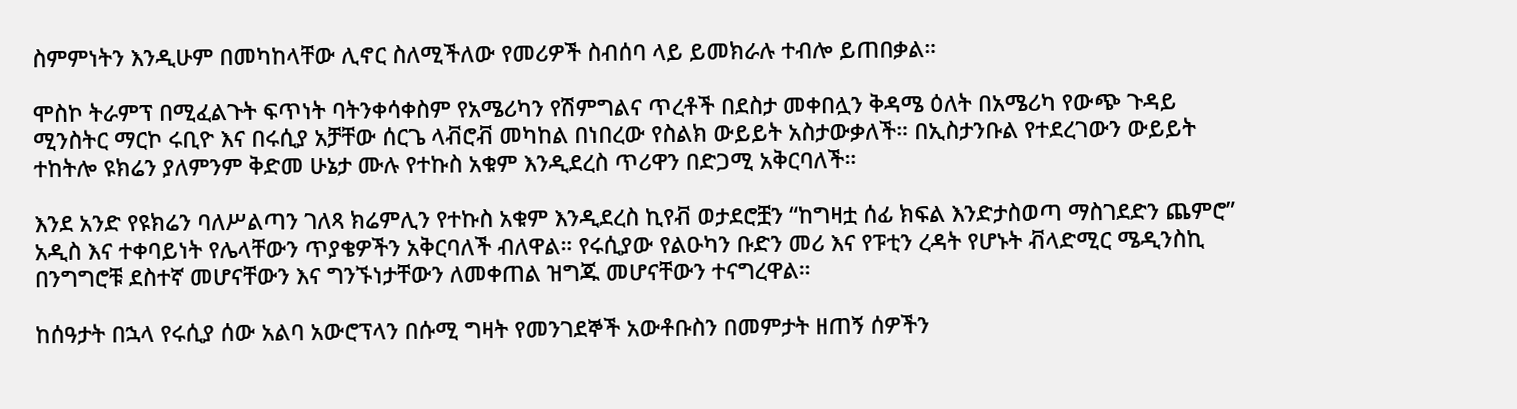ስምምነትን እንዲሁም በመካከላቸው ሊኖር ስለሚችለው የመሪዎች ስብሰባ ላይ ይመክራሉ ተብሎ ይጠበቃል።

ሞስኮ ትራምፕ በሚፈልጉት ፍጥነት ባትንቀሳቀስም የአሜሪካን የሽምግልና ጥረቶች በደስታ መቀበሏን ቅዳሜ ዕለት በአሜሪካ የውጭ ጉዳይ ሚንስትር ማርኮ ሩቢዮ እና በሩሲያ አቻቸው ሰርጌ ላቭሮቭ መካከል በነበረው የስልክ ውይይት አስታውቃለች። በኢስታንቡል የተደረገውን ውይይት ተከትሎ ዩክሬን ያለምንም ቅድመ ሁኔታ ሙሉ የተኩስ አቁም እንዲደረስ ጥሪዋን በድጋሚ አቅርባለች።

እንደ አንድ የዩክሬን ባለሥልጣን ገለጻ ክሬምሊን የተኩስ አቁም እንዲደረስ ኪየቭ ወታደሮቿን “ከግዛቷ ሰፊ ክፍል እንድታስወጣ ማስገደድን ጨምሮ” አዲስ እና ተቀባይነት የሌላቸውን ጥያቄዎችን አቅርባለች ብለዋል። የሩሲያው የልዑካን ቡድን መሪ እና የፑቲን ረዳት የሆኑት ቭላድሚር ሜዲንስኪ በንግግሮቹ ደስተኛ መሆናቸውን እና ግንኙነታቸውን ለመቀጠል ዝግጁ መሆናቸውን ተናግረዋል።

ከሰዓታት በኋላ የሩሲያ ሰው አልባ አውሮፕላን በሱሚ ግዛት የመንገደኞች አውቶቡስን በመምታት ዘጠኝ ሰዎችን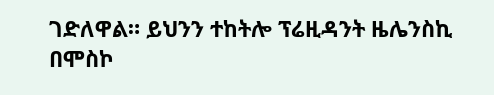ገድለዋል። ይህንን ተከትሎ ፕሬዚዳንት ዜሌንስኪ በሞስኮ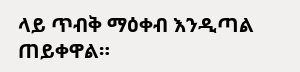ላይ ጥብቅ ማዕቀብ እንዲጣል ጠይቀዋል።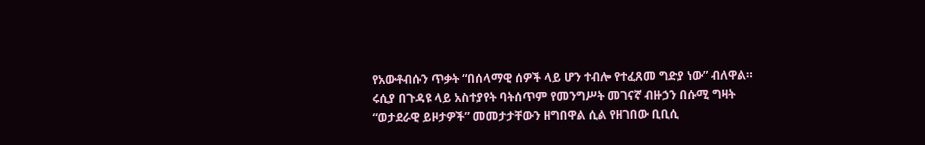የአውቶብሱን ጥቃት “በሰላማዊ ሰዎች ላይ ሆን ተብሎ የተፈጸመ ግድያ ነው” ብለዋል። ሩሲያ በጉዳዩ ላይ አስተያየት ባትሰጥም የመንግሥት መገናኛ ብዙኃን በሱሚ ግዛት “ወታደራዊ ይዞታዎች” መመታታቸውን ዘግበዋል ሲል የዘገበው ቢቢሲ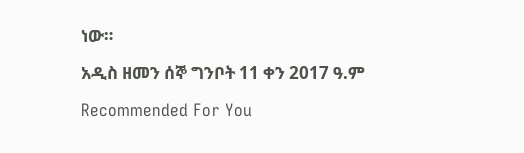ነው።

አዲስ ዘመን ሰኞ ግንቦት 11 ቀን 2017 ዓ.ም

Recommended For You